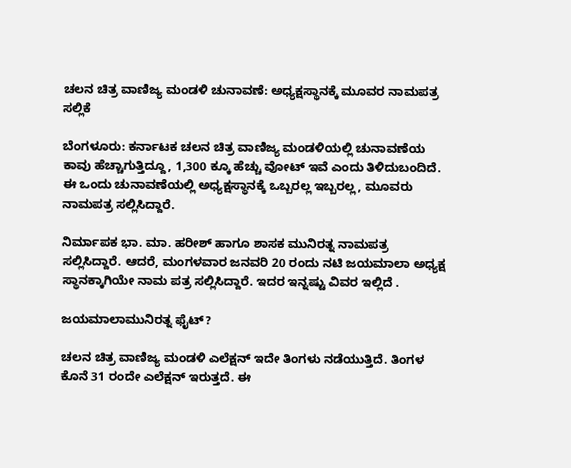ಚಲನ ಚಿತ್ರ ವಾಣಿಜ್ಯ ಮಂಡಳಿ ಚುನಾವಣೆ: ಅಧ್ಯಕ್ಷಸ್ಥಾನಕ್ಕೆ ಮೂವರ ನಾಮಪತ್ರ ಸಲ್ಲಿಕೆ

ಬೆಂಗಳೂರು: ಕರ್ನಾಟಕ ಚಲನ ಚಿತ್ರ ವಾಣಿಜ್ಯ ಮಂಡಳಿಯಲ್ಲಿ ಚುನಾವಣೆಯ ಕಾವು ಹೆಚ್ಚಾಗುತ್ತಿದ್ದೂ, 1,300 ಕ್ಕೂ ಹೆಚ್ಚು ವೋಟ್ ಇವೆ ಎಂದು ತಿಳಿದುಬಂದಿದೆ. ಈ ಒಂದು ಚುನಾವಣೆಯಲ್ಲಿ ಅಧ್ಯಕ್ಷಸ್ಥಾನಕ್ಕೆ ಒಬ್ಬರಲ್ಲ ಇಬ್ಬರಲ್ಲ, ಮೂವರು ನಾಮಪತ್ರ ಸಲ್ಲಿಸಿದ್ದಾರೆ.

ನಿರ್ಮಾಪಕ ಭಾ. ಮಾ. ಹರೀಶ್ ಹಾಗೂ ಶಾಸಕ ಮುನಿರತ್ನ ನಾಮಪತ್ರ ಸಲ್ಲಿಸಿದ್ದಾರೆ. ಆದರೆ, ಮಂಗಳವಾರ ಜನವರಿ 20 ರಂದು ನಟಿ ಜಯಮಾಲಾ ಅಧ್ಯಕ್ಷ ಸ್ಥಾನಕ್ಕಾಗಿಯೇ ನಾಮ ಪತ್ರ ಸಲ್ಲಿಸಿದ್ದಾರೆ. ಇದರ ಇನ್ನಷ್ಟು ವಿವರ ಇಲ್ಲಿದೆ .

ಜಯಮಾಲಾಮುನಿರತ್ನ ಫೈಟ್?

ಚಲನ ಚಿತ್ರ ವಾಣಿಜ್ಯ ಮಂಡಳಿ ಎಲೆಕ್ಷನ್ ಇದೇ ತಿಂಗಳು ನಡೆಯುತ್ತಿದೆ. ತಿಂಗಳ ಕೊನೆ 31 ರಂದೇ ಎಲೆಕ್ಷನ್ ಇರುತ್ತದೆ. ಈ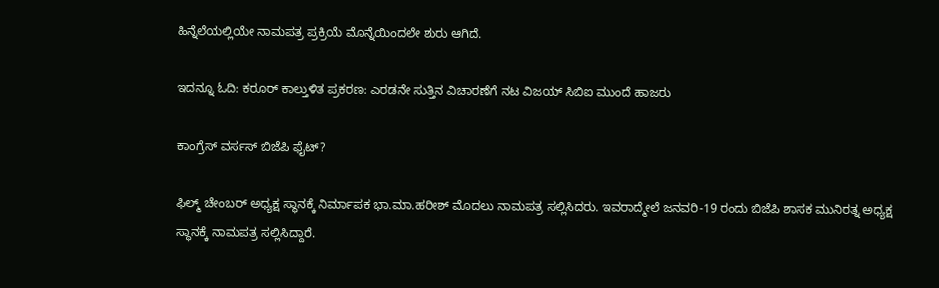ಹಿನ್ನೆಲೆಯಲ್ಲಿಯೇ ನಾಮಪತ್ರ ಪ್ರಕ್ರಿಯೆ ಮೊನ್ನೆಯಿಂದಲೇ ಶುರು ಆಗಿದೆ.

ಇದನ್ನೂ ಓದಿ: ಕರೂರ್‌ ಕಾಲ್ತುಳಿತ ಪ್ರಕರಣ: ಎರಡನೇ ಸುತ್ತಿನ ವಿಚಾರಣೆಗೆ ನಟ ವಿಜಯ್ ಸಿಬಿಐ ಮುಂದೆ ಹಾಜರು

ಕಾಂಗ್ರೆಸ್ ವರ್ಸಸ್ ಬಿಜೆಪಿ ಫೈಟ್?

ಫಿಲ್ಮ್ ಚೇಂಬರ್ ಅಧ್ಯಕ್ಷ ಸ್ಥಾನಕ್ಕೆ ನಿರ್ಮಾಪಕ ಭಾ.ಮಾ.ಹರೀಶ್ ಮೊದಲು ನಾಮಪತ್ರ ಸಲ್ಲಿಸಿದರು. ಇವರಾದ್ಮೇಲೆ ಜನವರಿ-19 ರಂದು ಬಿಜೆಪಿ ಶಾಸಕ ಮುನಿರತ್ನ ಅಧ್ಯಕ್ಷ ಸ್ಥಾನಕ್ಕೆ ನಾಮಪತ್ರ ಸಲ್ಲಿಸಿದ್ದಾರೆ.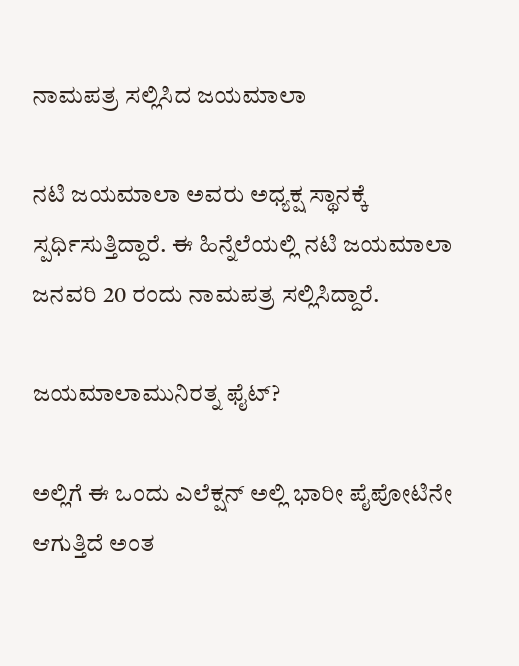ನಾಮಪತ್ರ ಸಲ್ಲಿಸಿದ ಜಯಮಾಲಾ

ನಟಿ ಜಯಮಾಲಾ ಅವರು ಅಧ್ಯಕ್ಷ ಸ್ಥಾನಕ್ಕೆ ಸ್ಪರ್ಧಿಸುತ್ತಿದ್ದಾರೆ. ಈ ಹಿನ್ನೆಲೆಯಲ್ಲಿ ನಟಿ ಜಯಮಾಲಾ ಜನವರಿ 20 ರಂದು ನಾಮಪತ್ರ ಸಲ್ಲಿಸಿದ್ದಾರೆ.

ಜಯಮಾಲಾಮುನಿರತ್ನ ಫೈಟ್?

ಅಲ್ಲಿಗೆ ಈ ಒಂದು ಎಲೆಕ್ಷನ್ ಅಲ್ಲಿ ಭಾರೀ ಪೈಪೋಟಿನೇ ಆಗುತ್ತಿದೆ ಅಂತ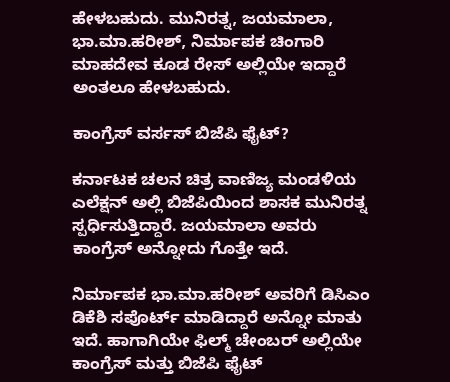ಹೇಳಬಹುದು. ಮುನಿರತ್ನ, ಜಯಮಾಲಾ, ಭಾ.ಮಾ.ಹರೀಶ್, ನಿರ್ಮಾಪಕ ಚಿಂಗಾರಿ ಮಾಹದೇವ ಕೂಡ ರೇಸ್ ಅಲ್ಲಿಯೇ ಇದ್ದಾರೆ ಅಂತಲೂ ಹೇಳಬಹುದು.

ಕಾಂಗ್ರೆಸ್ ವರ್ಸಸ್ ಬಿಜೆಪಿ ಫೈಟ್?

ಕರ್ನಾಟಕ ಚಲನ ಚಿತ್ರ ವಾಣಿಜ್ಯ ಮಂಡಳಿಯ ಎಲೆಕ್ಷನ್ ಅಲ್ಲಿ ಬಿಜೆಪಿಯಿಂದ ಶಾಸಕ ಮುನಿರತ್ನ ಸ್ಪರ್ಧಿಸುತ್ತಿದ್ದಾರೆ. ಜಯಮಾಲಾ ಅವರು ಕಾಂಗ್ರೆಸ್ ಅನ್ನೋದು ಗೊತ್ತೇ ಇದೆ.

ನಿರ್ಮಾಪಕ ಭಾ.ಮಾ.ಹರೀಶ್ ಅವರಿಗೆ ಡಿಸಿಎಂ ಡಿಕೆಶಿ ಸಪೊರ್ಟ್ ಮಾಡಿದ್ದಾರೆ ಅನ್ನೋ ಮಾತು ಇದೆ. ಹಾಗಾಗಿಯೇ ಫಿಲ್ಮ್ ಚೇಂಬರ್ ಅಲ್ಲಿಯೇ ಕಾಂಗ್ರೆಸ್ ಮತ್ತು ಬಿಜೆಪಿ ಫೈಟ್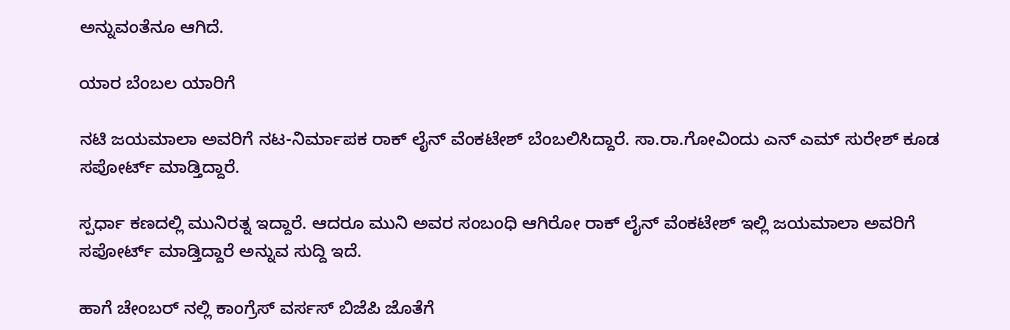ಅನ್ನುವಂತೆನೂ ಆಗಿದೆ.

ಯಾರ ಬೆಂಬಲ ಯಾರಿಗೆ

ನಟಿ ಜಯಮಾಲಾ ಅವರಿಗೆ ನಟ-ನಿರ್ಮಾಪಕ ರಾಕ್ ಲೈನ್ ವೆಂಕಟೇಶ್ ಬೆಂಬಲಿಸಿದ್ದಾರೆ. ಸಾ.ರಾ.ಗೋವಿಂದು ಎನ್ ಎಮ್ ಸುರೇಶ್ ಕೂಡ ಸಪೋರ್ಟ್ ಮಾಡ್ತಿದ್ದಾರೆ.

ಸ್ಪರ್ಧಾ ಕಣದಲ್ಲಿ ಮುನಿರತ್ನ ಇದ್ದಾರೆ. ಆದರೂ ಮುನಿ ಅವರ ಸಂಬಂಧಿ ಆಗಿರೋ ರಾಕ್ ಲೈನ್ ವೆಂಕಟೇಶ್ ಇಲ್ಲಿ ಜಯಮಾಲಾ ಅವರಿಗೆ ಸಪೋರ್ಟ್ ಮಾಡ್ತಿದ್ದಾರೆ ಅನ್ನುವ ಸುದ್ದಿ ಇದೆ.

ಹಾಗೆ ಚೇಂಬರ್ ನಲ್ಲಿ ಕಾಂಗ್ರೆಸ್ ವರ್ಸಸ್ ಬಿಜೆಪಿ ಜೊತೆಗೆ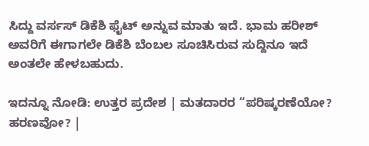ಸಿದ್ದು ವರ್ಸಸ್ ಡಿಕೆಶಿ ಫೈಟ್ ಅನ್ನುವ ಮಾತು ಇದೆ. ಭಾಮ ಹರೀಶ್ ಅವರಿಗೆ ಈಗಾಗಲೇ ಡಿಕೆಶಿ ಬೆಂಬಲ ಸೂಚಿಸಿರುವ ಸುದ್ದಿನೂ ಇದೆ ಅಂತಲೇ ಹೇಳಬಹುದು.

ಇದನ್ನೂ ನೋಡಿ: ಉತ್ತರ ಪ್ರದೇಶ | ಮತದಾರರ “ಪರಿಷ್ಕರಣೆಯೋ? ಹರಣವೋ? |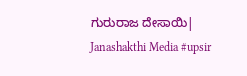ಗುರುರಾಜ ದೇಸಾಯಿ| Janashakthi Media #upsir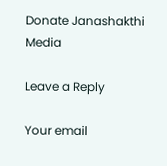Donate Janashakthi Media

Leave a Reply

Your email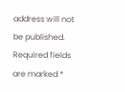address will not be published. Required fields are marked *